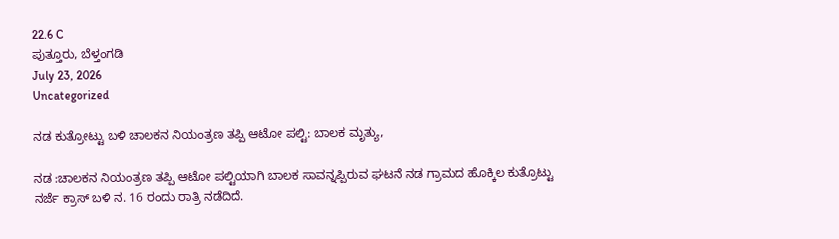22.6 C
ಪುತ್ತೂರು, ಬೆಳ್ತಂಗಡಿ
July 23, 2026
Uncategorized

ನಡ ಕುತ್ರೋಟ್ಟು ಬಳಿ ಚಾಲಕನ ನಿಯಂತ್ರಣ ತಪ್ಪಿ ಆಟೋ ಪಲ್ಟಿ: ಬಾಲಕ ಮೃತ್ಯು,

ನಡ :ಚಾಲಕನ ನಿಯಂತ್ರಣ ತಪ್ಪಿ ಆಟೋ ಪಲ್ಟಿಯಾಗಿ ಬಾಲಕ ಸಾವನ್ನಪ್ಪಿರುವ ಘಟನೆ ನಡ ಗ್ರಾಮದ ಹೊಕ್ಕಿಲ ಕುತ್ರೊಟ್ಟು
ನರ್ಜೆ ಕ್ರಾಸ್ ಬಳಿ ನ. 16 ರಂದು ರಾತ್ರಿ ನಡೆದಿದೆ.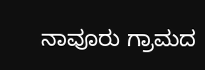ನಾವೂರು ಗ್ರಾಮದ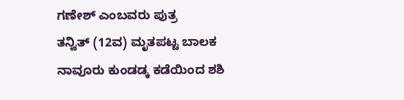ಗಣೇಶ್ ಎಂಬವರು ಪುತ್ರ
ತನ್ವಿತ್ (12ವ) ಮೃತಪಟ್ಟ ಬಾಲಕ
ನಾವೂರು ಕುಂಡಡ್ಕ ಕಡೆಯಿಂದ ಶಶಿ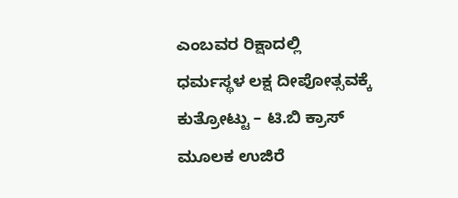ಎಂಬವರ ರಿಕ್ಷಾದಲ್ಲಿ
ಧರ್ಮಸ್ಥಳ ಲಕ್ಷ ದೀಪೋತ್ಸವಕ್ಕೆ ಕುತ್ರೋಟ್ಟು – ಟಿ.ಬಿ ಕ್ರಾಸ್ ಮೂಲಕ ಉಜಿರೆ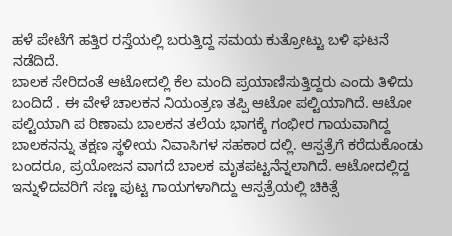ಹಳೆ ಪೇಟೆಗೆ ಹತ್ತಿರ ರಸ್ತೆಯಲ್ಲಿ ಬರುತ್ತಿದ್ದ ಸಮಯ ಕುತ್ರೋಟ್ಟು ಬಳಿ ಘಟನೆ ನಡೆದಿದೆ.
ಬಾಲಕ ಸೇರಿದಂತೆ ಆಟೋದಲ್ಲಿ ಕೆಲ ಮಂದಿ ಪ್ರಯಾಣಿಸುತ್ತಿದ್ದರು ಎಂದು ತಿಳಿದು ಬಂದಿದೆ . ಈ ವೇಳೆ ಚಾಲಕನ ನಿಯಂತ್ರಣ ತಪ್ಪಿ ಆಟೋ ಪಲ್ಟಿಯಾಗಿದೆ. ಆಟೋ ಪಲ್ಟಿಯಾಗಿ ಪ ರಿಣಾಮ ಬಾಲಕನ ತಲೆಯ ಭಾಗಕ್ಕೆ ಗಂಭೀರ ಗಾಯವಾಗಿದ್ದ ಬಾಲಕನನ್ನು ತಕ್ಷಣ ಸ್ಥಳೀಯ ನಿವಾಸಿಗಳ ಸಹಕಾರ ದಲ್ಲಿ. ಆಸ್ಪತ್ರೆಗೆ ಕರೆದುಕೊಂಡು ಬಂದರೂ, ಪ್ರಯೋಜನ ವಾಗದೆ ಬಾಲಕ ಮೃತಪಟ್ಟನೆನ್ನಲಾಗಿದೆ. ಆಟೋದಲ್ಲಿದ್ದ ಇನ್ನುಳಿದವರಿಗೆ ಸಣ್ಣ ಪುಟ್ಟ ಗಾಯಗಳಾಗಿದ್ದು ಆಸ್ಪತ್ರೆಯಲ್ಲಿ ಚಿಕಿತ್ಸೆ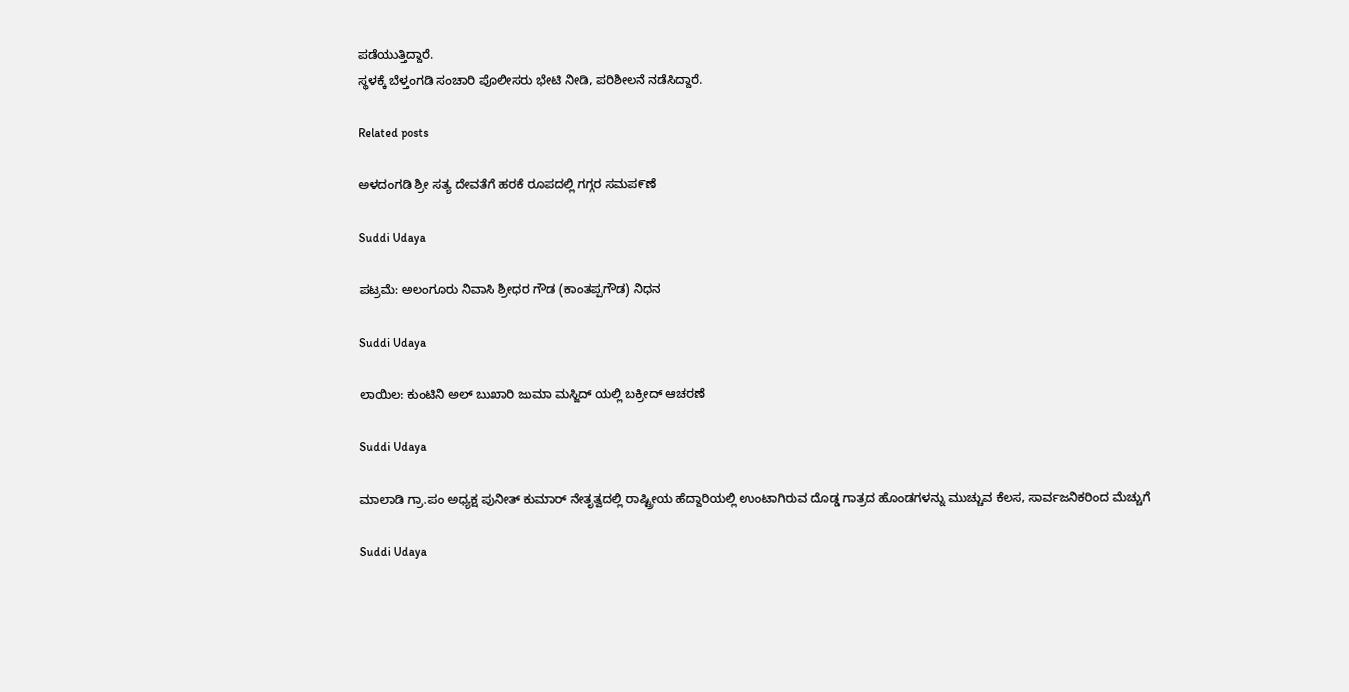ಪಡೆಯುತ್ತಿದ್ದಾರೆ.
ಸ್ಥಳಕ್ಕೆ ಬೆಳ್ತಂಗಡಿ ಸಂಚಾರಿ ಪೊಲೀಸರು ಭೇಟಿ ನೀಡಿ, ಪರಿಶೀಲನೆ ನಡೆಸಿದ್ದಾರೆ.

Related posts

ಅಳದಂಗಡಿ ಶ್ರೀ ಸತ್ಯ ದೇವತೆಗೆ ಹರಕೆ ರೂಪದಲ್ಲಿ ಗಗ್ಗರ ಸಮಪ೯ಣೆ

Suddi Udaya

ಪಟ್ರಮೆ: ಅಲಂಗೂರು ನಿವಾಸಿ ಶ್ರೀಧರ ಗೌಡ (ಕಾಂತಪ್ಪಗೌಡ) ನಿಧನ

Suddi Udaya

ಲಾಯಿಲ: ಕುಂಟಿನಿ ಅಲ್ ಬುಖಾರಿ ಜುಮಾ ಮಸ್ಜಿದ್ ಯಲ್ಲಿ ಬಕ್ರೀದ್ ಆಚರಣೆ

Suddi Udaya

ಮಾಲಾಡಿ ಗ್ರಾ.ಪಂ ಅಧ್ಯಕ್ಷ ಪುನೀತ್ ಕುಮಾರ್ ನೇತೃತ್ವದಲ್ಲಿ ರಾಷ್ಟ್ರೀಯ ಹೆದ್ದಾರಿಯಲ್ಲಿ ಉಂಟಾಗಿರುವ ದೊಡ್ಡ ಗಾತ್ರದ ಹೊಂಡಗಳನ್ನು ಮುಚ್ಚುವ ಕೆಲಸ, ಸಾರ್ವಜನಿಕರಿಂದ ಮೆಚ್ಚುಗೆ

Suddi Udaya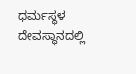ಧರ್ಮಸ್ಥಳ ದೇವಸ್ಥಾನದಲ್ಲಿ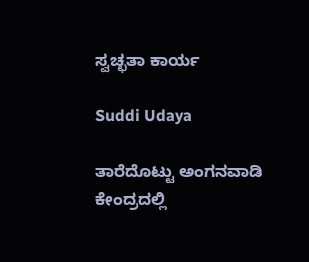ಸ್ವಚ್ಛತಾ ಕಾರ್ಯ

Suddi Udaya

ತಾರೆದೊಟ್ಟು ಅಂಗನವಾಡಿ ಕೇಂದ್ರದಲ್ಲಿ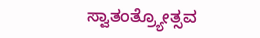ಸ್ವಾತಂತ್ರ್ಯೋತ್ಸವ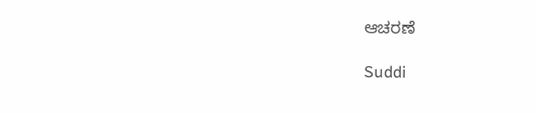ಆಚರಣೆ

Suddi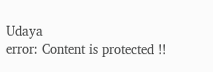Udaya
error: Content is protected !!